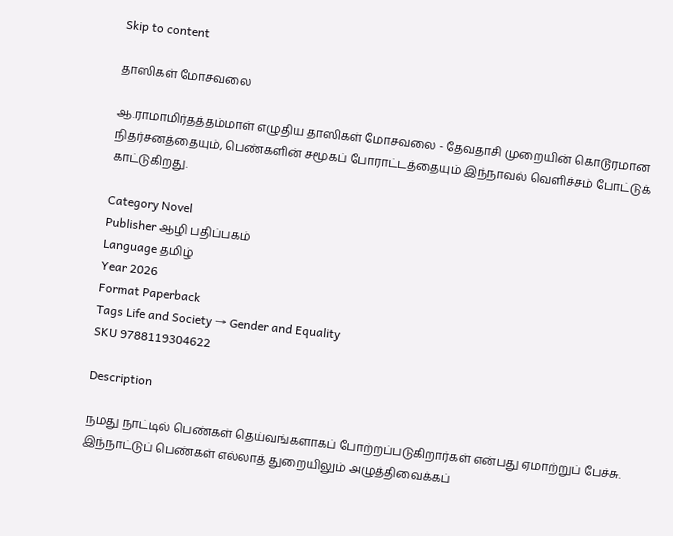Skip to content

தாஸிகள் மோசவலை

ஆ.ராமாமிர்தத்தம்மாள் எழுதிய தாஸிகள் மோசவலை - தேவதாசி முறையின் கொடூரமான நிதர்சனத்தையும், பெண்களின் சமூகப் போராட்டத்தையும் இந்நாவல் வெளிச்சம் போட்டுக் காட்டுகிறது.

Category Novel
Publisher ஆழி பதிப்பகம்
Language தமிழ்
Year 2026
Format Paperback
Tags Life and Society → Gender and Equality
SKU 9788119304622

Description

நமது நாட்டில் பெண்கள் தெய்வங்களாகப் போற்றப்படுகிறார்கள் என்பது ஏமாற்றுப் பேச்சு. இந்நாட்டுப் பெண்கள் எல்லாத் துறையிலும் அழுத்திவைக்கப்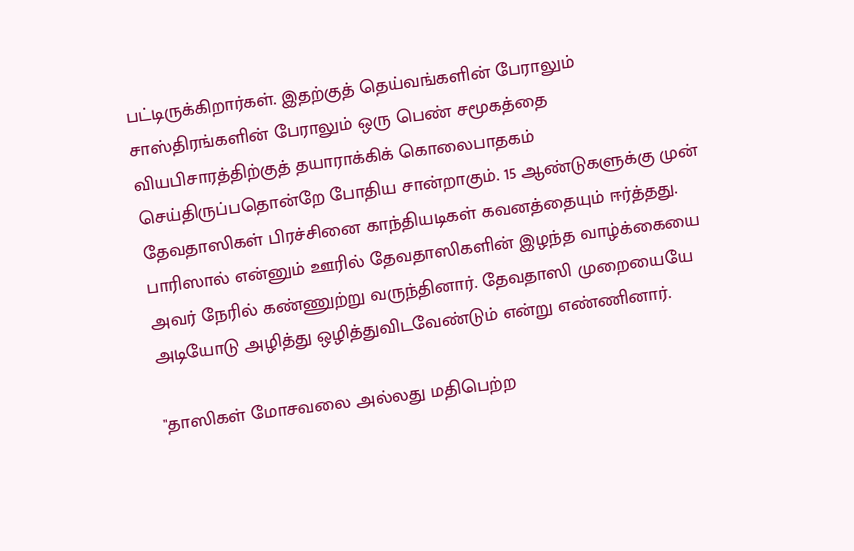பட்டிருக்கிறார்கள். இதற்குத் தெய்வங்களின் பேராலும் சாஸ்திரங்களின் பேராலும் ஒரு பெண் சமூகத்தை வியபிசாரத்திற்குத் தயாராக்கிக் கொலைபாதகம் செய்திருப்பதொன்றே போதிய சான்றாகும். 15 ஆண்டுகளுக்கு முன் தேவதாஸிகள் பிரச்சினை காந்தியடிகள் கவனத்தையும் ஈர்த்தது. பாரிஸால் என்னும் ஊரில் தேவதாஸிகளின் இழந்த வாழ்க்கையை அவர் நேரில் கண்ணுற்று வருந்தினார். தேவதாஸி முறையையே அடியோடு அழித்து ஒழித்துவிடவேண்டும் என்று எண்ணினார்.

"தாஸிகள் மோசவலை அல்லது மதிபெற்ற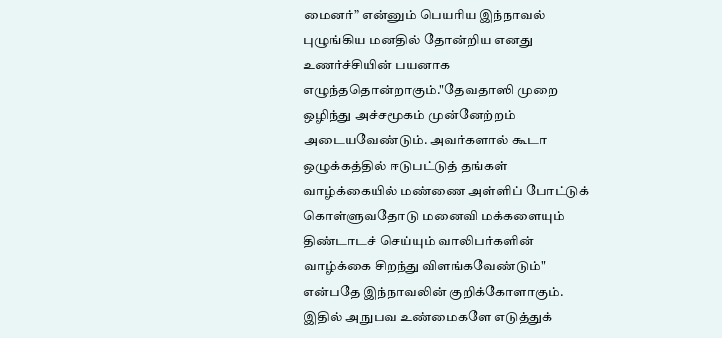மைனர்” என்னும் பெயரிய இந்நாவல் புழுங்கிய மனதில் தோன்றிய எனது உணர்ச்சியின் பயனாக எழுந்ததொன்றாகும்."தேவதாஸி முறை ஒழிந்து அச்சமூகம் முன்னேற்றம் அடையவேண்டும். அவர்களால் கூடா ஒழுக்கத்தில் ஈடுபட்டுத் தங்கள் வாழ்க்கையில் மண்ணை அள்ளிப் போட்டுக் கொள்ளுவதோடு மனைவி மக்களையும் திண்டாடச் செய்யும் வாலிபர்களின் வாழ்க்கை சிறந்து விளங்கவேண்டும்" என்பதே இந்நாவலின் குறிக்கோளாகும். இதில் அநுபவ உண்மைகளே எடுத்துக்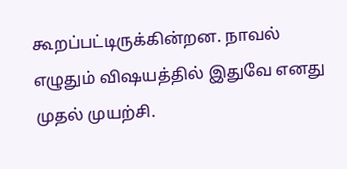கூறப்பட்டிருக்கின்றன. நாவல் எழுதும் விஷயத்தில் இதுவே எனது முதல் முயற்சி.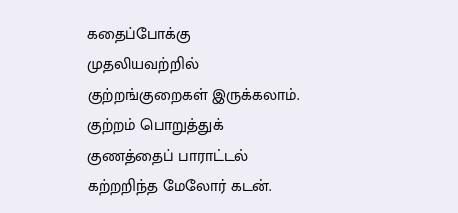கதைப்போக்கு முதலியவற்றில் குற்றங்குறைகள் இருக்கலாம். குற்றம் பொறுத்துக் குணத்தைப் பாராட்டல் கற்றறிந்த மேலோர் கடன்.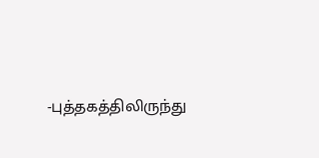-புத்தகத்திலிருந்து